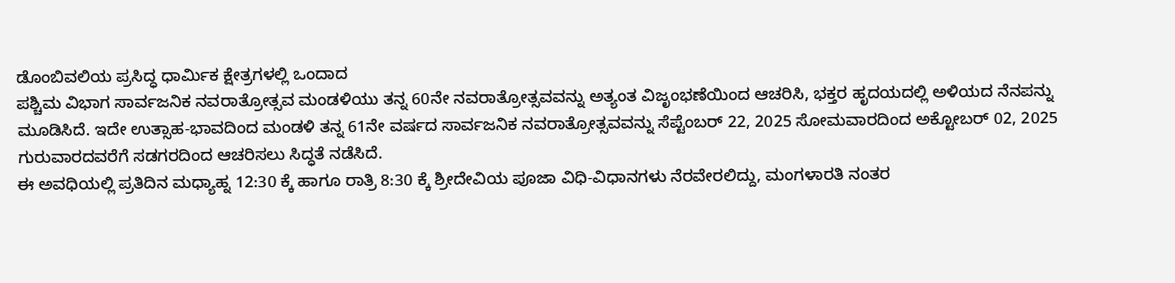ಡೊಂಬಿವಲಿಯ ಪ್ರಸಿದ್ಧ ಧಾರ್ಮಿಕ ಕ್ಷೇತ್ರಗಳಲ್ಲಿ ಒಂದಾದ
ಪಶ್ಚಿಮ ವಿಭಾಗ ಸಾರ್ವಜನಿಕ ನವರಾತ್ರೋತ್ಸವ ಮಂಡಳಿಯು ತನ್ನ 60ನೇ ನವರಾತ್ರೋತ್ಸವವನ್ನು ಅತ್ಯಂತ ವಿಜೃಂಭಣೆಯಿಂದ ಆಚರಿಸಿ, ಭಕ್ತರ ಹೃದಯದಲ್ಲಿ ಅಳಿಯದ ನೆನಪನ್ನು ಮೂಡಿಸಿದೆ. ಇದೇ ಉತ್ಸಾಹ-ಭಾವದಿಂದ ಮಂಡಳಿ ತನ್ನ 61ನೇ ವರ್ಷದ ಸಾರ್ವಜನಿಕ ನವರಾತ್ರೋತ್ಸವವನ್ನು ಸೆಪ್ಟೆಂಬರ್ 22, 2025 ಸೋಮವಾರದಿಂದ ಅಕ್ಟೋಬರ್ 02, 2025 ಗುರುವಾರದವರೆಗೆ ಸಡಗರದಿಂದ ಆಚರಿಸಲು ಸಿದ್ಧತೆ ನಡೆಸಿದೆ.
ಈ ಅವಧಿಯಲ್ಲಿ ಪ್ರತಿದಿನ ಮಧ್ಯಾಹ್ನ 12:30 ಕ್ಕೆ ಹಾಗೂ ರಾತ್ರಿ 8:30 ಕ್ಕೆ ಶ್ರೀದೇವಿಯ ಪೂಜಾ ವಿಧಿ-ವಿಧಾನಗಳು ನೆರವೇರಲಿದ್ದು, ಮಂಗಳಾರತಿ ನಂತರ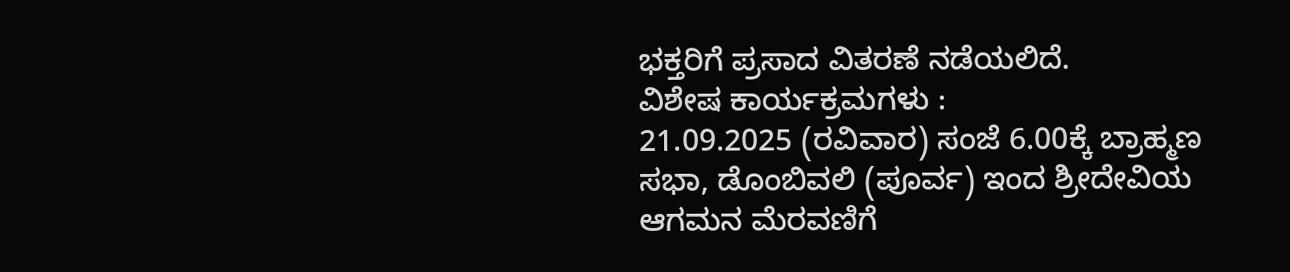ಭಕ್ತರಿಗೆ ಪ್ರಸಾದ ವಿತರಣೆ ನಡೆಯಲಿದೆ.
ವಿಶೇಷ ಕಾರ್ಯಕ್ರಮಗಳು :
21.09.2025 (ರವಿವಾರ) ಸಂಜೆ 6.00ಕ್ಕೆ ಬ್ರಾಹ್ಮಣ ಸಭಾ, ಡೊಂಬಿವಲಿ (ಪೂರ್ವ) ಇಂದ ಶ್ರೀದೇವಿಯ ಆಗಮನ ಮೆರವಣಿಗೆ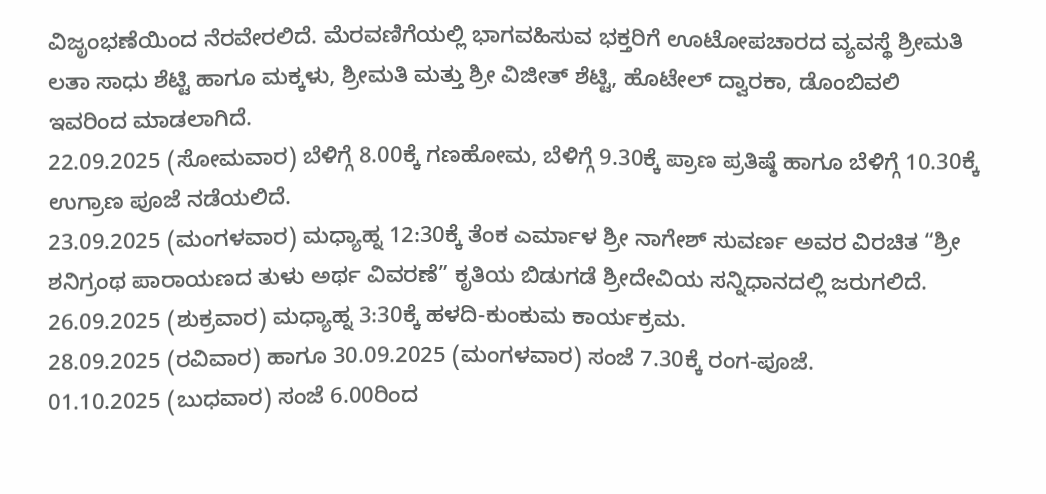ವಿಜೃಂಭಣೆಯಿಂದ ನೆರವೇರಲಿದೆ. ಮೆರವಣಿಗೆಯಲ್ಲಿ ಭಾಗವಹಿಸುವ ಭಕ್ತರಿಗೆ ಊಟೋಪಚಾರದ ವ್ಯವಸ್ಥೆ ಶ್ರೀಮತಿ ಲತಾ ಸಾಧು ಶೆಟ್ಟಿ ಹಾಗೂ ಮಕ್ಕಳು, ಶ್ರೀಮತಿ ಮತ್ತು ಶ್ರೀ ವಿಜೀತ್ ಶೆಟ್ಟಿ, ಹೊಟೇಲ್ ದ್ವಾರಕಾ, ಡೊಂಬಿವಲಿ ಇವರಿಂದ ಮಾಡಲಾಗಿದೆ.
22.09.2025 (ಸೋಮವಾರ) ಬೆಳಿಗ್ಗೆ 8.00ಕ್ಕೆ ಗಣಹೋಮ, ಬೆಳಿಗ್ಗೆ 9.30ಕ್ಕೆ ಪ್ರಾಣ ಪ್ರತಿಷ್ಠೆ ಹಾಗೂ ಬೆಳಿಗ್ಗೆ 10.30ಕ್ಕೆ ಉಗ್ರಾಣ ಪೂಜೆ ನಡೆಯಲಿದೆ.
23.09.2025 (ಮಂಗಳವಾರ) ಮಧ್ಯಾಹ್ನ 12:30ಕ್ಕೆ ತೆಂಕ ಎರ್ಮಾಳ ಶ್ರೀ ನಾಗೇಶ್ ಸುವರ್ಣ ಅವರ ವಿರಚಿತ “ಶ್ರೀ ಶನಿಗ್ರಂಥ ಪಾರಾಯಣದ ತುಳು ಅರ್ಥ ವಿವರಣೆ” ಕೃತಿಯ ಬಿಡುಗಡೆ ಶ್ರೀದೇವಿಯ ಸನ್ನಿಧಾನದಲ್ಲಿ ಜರುಗಲಿದೆ.
26.09.2025 (ಶುಕ್ರವಾರ) ಮಧ್ಯಾಹ್ನ 3:30ಕ್ಕೆ ಹಳದಿ-ಕುಂಕುಮ ಕಾರ್ಯಕ್ರಮ.
28.09.2025 (ರವಿವಾರ) ಹಾಗೂ 30.09.2025 (ಮಂಗಳವಾರ) ಸಂಜೆ 7.30ಕ್ಕೆ ರಂಗ-ಪೂಜೆ.
01.10.2025 (ಬುಧವಾರ) ಸಂಜೆ 6.00ರಿಂದ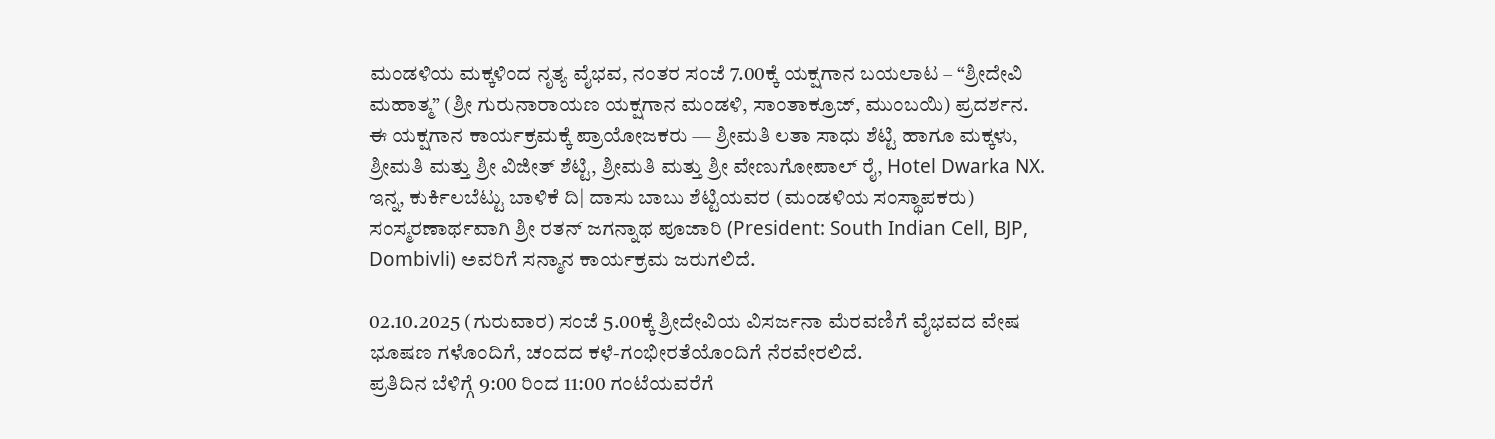ಮಂಡಳಿಯ ಮಕ್ಕಳಿಂದ ನೃತ್ಯ ವೈಭವ, ನಂತರ ಸಂಜೆ 7.00ಕ್ಕೆ ಯಕ್ಷಗಾನ ಬಯಲಾಟ – “ಶ್ರೀದೇವಿ ಮಹಾತ್ಮ” (ಶ್ರೀ ಗುರುನಾರಾಯಣ ಯಕ್ಷಗಾನ ಮಂಡಳಿ, ಸಾಂತಾಕ್ರೂಜ್, ಮುಂಬಯಿ) ಪ್ರದರ್ಶನ.
ಈ ಯಕ್ಷಗಾನ ಕಾರ್ಯಕ್ರಮಕ್ಕೆ ಪ್ರಾಯೋಜಕರು — ಶ್ರೀಮತಿ ಲತಾ ಸಾಧು ಶೆಟ್ಟಿ ಹಾಗೂ ಮಕ್ಕಳು, ಶ್ರೀಮತಿ ಮತ್ತು ಶ್ರೀ ವಿಜೀತ್ ಶೆಟ್ಟಿ, ಶ್ರೀಮತಿ ಮತ್ತು ಶ್ರೀ ವೇಣುಗೋಪಾಲ್ ರೈ, Hotel Dwarka NX.
ಇನ್ನ, ಕುರ್ಕಿಲಬೆಟ್ಟು ಬಾಳಿಕೆ ದಿ| ದಾಸು ಬಾಬು ಶೆಟ್ಟಿಯವರ (ಮಂಡಳಿಯ ಸಂಸ್ಥಾಪಕರು) ಸಂಸ್ಮರಣಾರ್ಥವಾಗಿ ಶ್ರೀ ರತನ್ ಜಗನ್ನಾಥ ಪೂಜಾರಿ (President: South Indian Cell, BJP, Dombivli) ಅವರಿಗೆ ಸನ್ಮಾನ ಕಾರ್ಯಕ್ರಮ ಜರುಗಲಿದೆ.

02.10.2025 (ಗುರುವಾರ) ಸಂಜೆ 5.00ಕ್ಕೆ ಶ್ರೀದೇವಿಯ ವಿಸರ್ಜನಾ ಮೆರವಣಿಗೆ ವೈಭವದ ವೇಷ ಭೂಷಣ ಗಳೊಂದಿಗೆ, ಚಂದದ ಕಳೆ-ಗಂಭೀರತೆಯೊಂದಿಗೆ ನೆರವೇರಲಿದೆ.
ಪ್ರತಿದಿನ ಬೆಳಿಗ್ಗೆ 9:00 ರಿಂದ 11:00 ಗಂಟೆಯವರೆಗೆ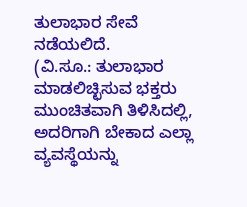ತುಲಾಭಾರ ಸೇವೆ ನಡೆಯಲಿದೆ.
(ವಿ.ಸೂ.: ತುಲಾಭಾರ ಮಾಡಲಿಚ್ಛಿಸುವ ಭಕ್ತರು ಮುಂಚಿತವಾಗಿ ತಿಳಿಸಿದಲ್ಲಿ, ಅದರಿಗಾಗಿ ಬೇಕಾದ ಎಲ್ಲಾ ವ್ಯವಸ್ಥೆಯನ್ನು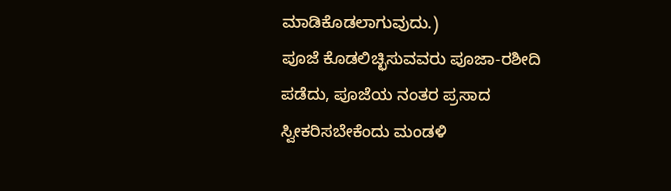ಮಾಡಿಕೊಡಲಾಗುವುದು.)
ಪೂಜೆ ಕೊಡಲಿಚ್ಛಿಸುವವರು ಪೂಜಾ-ರಶೀದಿ ಪಡೆದು, ಪೂಜೆಯ ನಂತರ ಪ್ರಸಾದ ಸ್ವೀಕರಿಸಬೇಕೆಂದು ಮಂಡಳಿ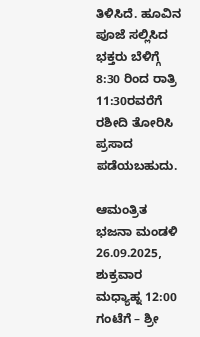ತಿಳಿಸಿದೆ. ಹೂವಿನ ಪೂಜೆ ಸಲ್ಲಿಸಿದ ಭಕ್ತರು ಬೆಳಿಗ್ಗೆ 8:30 ರಿಂದ ರಾತ್ರಿ 11:30ರವರೆಗೆ ರಶೀದಿ ತೋರಿಸಿ ಪ್ರಸಾದ ಪಡೆಯಬಹುದು.

ಆಮಂತ್ರಿತ ಭಜನಾ ಮಂಡಳಿ
26.09.2025, ಶುಕ್ರವಾರ
ಮಧ್ಯಾಹ್ನ 12:00 ಗಂಟೆಗೆ – ಶ್ರೀ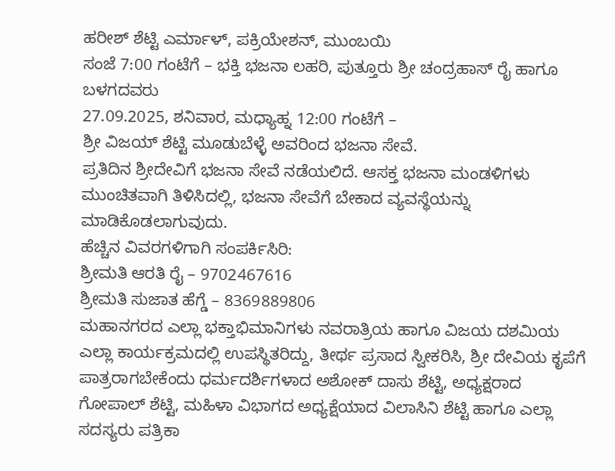ಹರೀಶ್ ಶೆಟ್ಟಿ ಎರ್ಮಾಳ್, ಪಕ್ರಿಯೇಶನ್, ಮುಂಬಯಿ
ಸಂಜೆ 7:00 ಗಂಟೆಗೆ – ಭಕ್ತಿ ಭಜನಾ ಲಹರಿ, ಪುತ್ತೂರು ಶ್ರೀ ಚಂದ್ರಹಾಸ್ ರೈ ಹಾಗೂ ಬಳಗದವರು
27.09.2025, ಶನಿವಾರ, ಮಧ್ಯಾಹ್ನ 12:00 ಗಂಟೆಗೆ –
ಶ್ರೀ ವಿಜಯ್ ಶೆಟ್ಟಿ ಮೂಡುಬೆಳ್ಳೆ ಅವರಿಂದ ಭಜನಾ ಸೇವೆ.
ಪ್ರತಿದಿನ ಶ್ರೀದೇವಿಗೆ ಭಜನಾ ಸೇವೆ ನಡೆಯಲಿದೆ. ಆಸಕ್ತ ಭಜನಾ ಮಂಡಳಿಗಳು ಮುಂಚಿತವಾಗಿ ತಿಳಿಸಿದಲ್ಲಿ, ಭಜನಾ ಸೇವೆಗೆ ಬೇಕಾದ ವ್ಯವಸ್ಥೆಯನ್ನು ಮಾಡಿಕೊಡಲಾಗುವುದು.
ಹೆಚ್ಚಿನ ವಿವರಗಳಿಗಾಗಿ ಸಂಪರ್ಕಿಸಿರಿ:
ಶ್ರೀಮತಿ ಆರತಿ ರೈ – 9702467616
ಶ್ರೀಮತಿ ಸುಜಾತ ಹೆಗ್ಡೆ – 8369889806
ಮಹಾನಗರದ ಎಲ್ಲಾ ಭಕ್ತಾಭಿಮಾನಿಗಳು ನವರಾತ್ರಿಯ ಹಾಗೂ ವಿಜಯ ದಶಮಿಯ ಎಲ್ಲಾ ಕಾರ್ಯಕ್ರಮದಲ್ಲಿ ಉಪಸ್ಥಿತರಿದ್ದು, ತೀರ್ಥ ಪ್ರಸಾದ ಸ್ವೀಕರಿಸಿ, ಶ್ರೀ ದೇವಿಯ ಕೃಪೆಗೆ ಪಾತ್ರರಾಗಬೇಕೆಂದು ಧರ್ಮದರ್ಶಿಗಳಾದ ಅಶೋಕ್ ದಾಸು ಶೆಟ್ಟಿ, ಅಧ್ಯಕ್ಷರಾದ ಗೋಪಾಲ್ ಶೆಟ್ಟಿ, ಮಹಿಳಾ ವಿಭಾಗದ ಅಧ್ಯಕ್ಷೆಯಾದ ವಿಲಾಸಿನಿ ಶೆಟ್ಟಿ ಹಾಗೂ ಎಲ್ಲಾ ಸದಸ್ಯರು ಪತ್ರಿಕಾ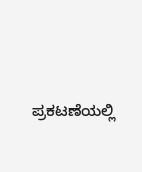ಪ್ರಕಟಣೆಯಲ್ಲಿ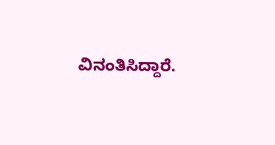ವಿನಂತಿಸಿದ್ದಾರೆ.